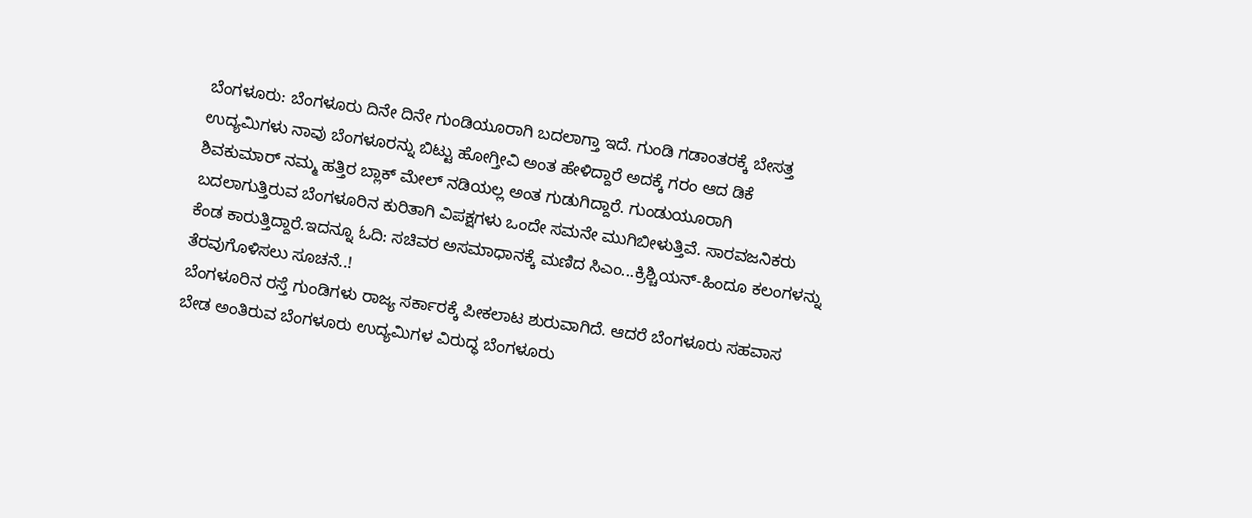ಬೆಂಗಳೂರು: ಬೆಂಗಳೂರು ದಿನೇ ದಿನೇ ಗುಂಡಿಯೂರಾಗಿ ಬದಲಾಗ್ತಾ ಇದೆ. ಗುಂಡಿ ಗಡಾಂತರಕ್ಕೆ ಬೇಸತ್ತ ಉದ್ಯಮಿಗಳು ನಾವು ಬೆಂಗಳೂರನ್ನು ಬಿಟ್ಟು ಹೋಗ್ತೀವಿ ಅಂತ ಹೇಳಿದ್ದಾರೆ ಅದಕ್ಕೆ ಗರಂ ಆದ ಡಿಕೆ ಶಿವಕುಮಾರ್ ನಮ್ಮ ಹತ್ತಿರ ಬ್ಲಾಕ್ ಮೇಲ್ ನಡಿಯಲ್ಲ ಅಂತ ಗುಡುಗಿದ್ದಾರೆ. ಗುಂಡುಯೂರಾಗಿ ಬದಲಾಗುತ್ತಿರುವ ಬೆಂಗಳೂರಿನ ಕುರಿತಾಗಿ ವಿಪಕ್ಷಗಳು ಒಂದೇ ಸಮನೇ ಮುಗಿಬೀಳುತ್ತಿವೆ. ಸಾರವಜನಿಕರು ಕೆಂಡ ಕಾರುತ್ತಿದ್ದಾರೆ.ಇದನ್ನೂ ಓದಿ: ಸಚಿವರ ಅಸಮಾಧಾನಕ್ಕೆ ಮಣಿದ ಸಿಎಂ...ಕ್ರಿಶ್ಚಿಯನ್-ಹಿಂದೂ ಕಲಂಗಳನ್ನು ತೆರವುಗೊಳಿಸಲು ಸೂಚನೆ..!
ಬೆಂಗಳೂರಿನ ರಸ್ತೆ ಗುಂಡಿಗಳು ರಾಜ್ಯ ಸರ್ಕಾರಕ್ಕೆ ಪೀಕಲಾಟ ಶುರುವಾಗಿದೆ. ಆದರೆ ಬೆಂಗಳೂರು ಸಹವಾಸ ಬೇಡ ಅಂತಿರುವ ಬೆಂಗಳೂರು ಉದ್ಯಮಿಗಳ ವಿರುದ್ಧ ಬೆಂಗಳೂರು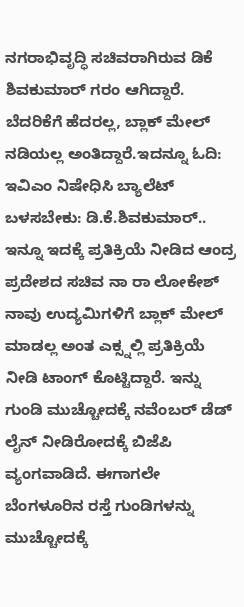ನಗರಾಭಿವೃದ್ಧಿ ಸಚಿವರಾಗಿರುವ ಡಿಕೆ ಶಿವಕುಮಾರ್ ಗರಂ ಆಗಿದ್ದಾರೆ. ಬೆದರಿಕೆಗೆ ಹೆದರಲ್ಲ, ಬ್ಲಾಕ್ ಮೇಲ್ ನಡಿಯಲ್ಲ ಅಂತಿದ್ದಾರೆ.ಇದನ್ನೂ ಓದಿ: ಇವಿಎಂ ನಿಷೇಧಿಸಿ ಬ್ಯಾಲೆಟ್ ಬಳಸಬೇಕು: ಡಿ.ಕೆ.ಶಿವಕುಮಾರ್..
ಇನ್ನೂ ಇದಕ್ಕೆ ಪ್ರತಿಕ್ರಿಯೆ ನೀಡಿದ ಆಂದ್ರ ಪ್ರದೇಶದ ಸಚಿವ ನಾ ರಾ ಲೋಕೇಶ್ ನಾವು ಉದ್ಯಮಿಗಳಿಗೆ ಬ್ಲಾಕ್ ಮೇಲ್ ಮಾಡಲ್ಲ ಅಂತ ಎಕ್ಸ್ನಲ್ಲಿ ಪ್ರತಿಕ್ರಿಯೆ ನೀಡಿ ಟಾಂಗ್ ಕೊಟ್ಟಿದ್ದಾರೆ. ಇನ್ನು ಗುಂಡಿ ಮುಚ್ಚೋದಕ್ಕೆ ನವೆಂಬರ್ ಡೆಡ್ ಲೈನ್ ನೀಡಿರೋದಕ್ಕೆ ಬಿಜೆಪಿ ವ್ಯಂಗವಾಡಿದೆ. ಈಗಾಗಲೇ ಬೆಂಗಳೂರಿನ ರಸ್ತೆ ಗುಂಡಿಗಳನ್ನು ಮುಚ್ಚೋದಕ್ಕೆ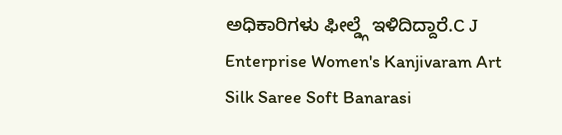ಅಧಿಕಾರಿಗಳು ಫೀಲ್ಡ್ಗೆ ಇಳಿದಿದ್ದಾರೆ.C J Enterprise Women's Kanjivaram Art Silk Saree Soft Banarasi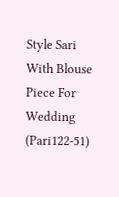Style Sari With Blouse Piece For Wedding (Pari122-51)